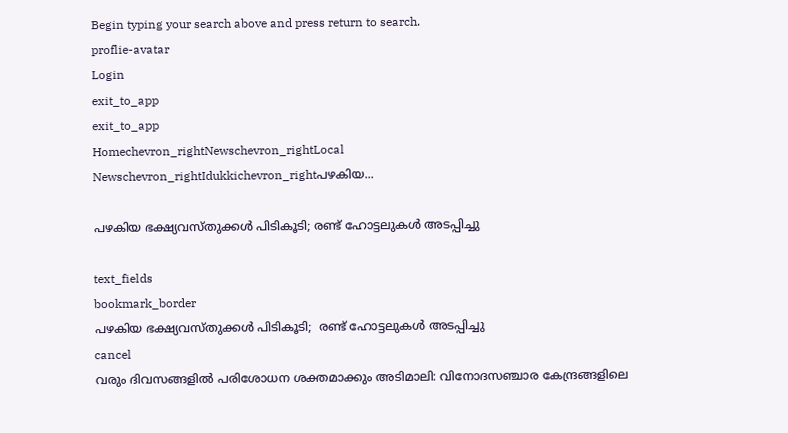Begin typing your search above and press return to search.
proflie-avatar
Login
exit_to_app
exit_to_app
Homechevron_rightNewschevron_rightLocal Newschevron_rightIdukkichevron_rightപഴകിയ...

പഴകിയ ഭക്ഷ്യവസ്തുക്കള്‍ പിടികൂടി; രണ്ട് ഹോട്ടലുകൾ അടപ്പിച്ചു

text_fields
bookmark_border
പഴകിയ ഭക്ഷ്യവസ്തുക്കള്‍ പിടികൂടി;  രണ്ട് ഹോട്ടലുകൾ അടപ്പിച്ചു
cancel
വരും ദിവസങ്ങളില്‍ പരിശോധന ശക്തമാക്കും അടിമാലി: വിനോദസഞ്ചാര കേന്ദ്രങ്ങളിലെ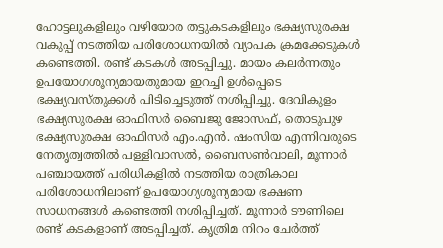ഹോട്ടലുകളിലും വഴിയോര തട്ടുകടകളിലും ഭക്ഷ്യസുരക്ഷ വകുപ്പ് നടത്തിയ പരിശോധനയില്‍ വ്യാപക ക്രമക്കേടുകള്‍ കണ്ടെത്തി. രണ്ട് കടകള്‍ അടപ്പിച്ചു. മായം കലര്‍ന്നതും ഉപയോഗശൂന്യമായതുമായ ഇറച്ചി ഉള്‍പ്പെടെ ഭക്ഷ്യവസ്തുക്കള്‍ പിടിച്ചെടുത്ത് നശിപ്പിച്ചു. ദേവികുളം ഭക്ഷ്യസുരക്ഷ ഓഫിസര്‍ ബൈജു ജോസഫ്, തൊടുപുഴ ഭക്ഷ്യസുരക്ഷ ഓഫിസര്‍ എം.എന്‍. ഷംസിയ എന്നിവരുടെ നേതൃത്വത്തില്‍ പള്ളിവാസല്‍, ബൈസണ്‍വാലി, മൂന്നാര്‍ പഞ്ചായത്ത് പരിധികളില്‍ നടത്തിയ രാത്രികാല പരിശോധനിലാണ് ഉപയോഗ്യശൂന്യമായ ഭക്ഷണ സാധനങ്ങള്‍ കണ്ടെത്തി നശിപ്പിച്ചത്. മൂന്നാര്‍ ടൗണിലെ രണ്ട് കടകളാണ് അടപ്പിച്ചത്. കൃത്രിമ നിറം ചേർത്ത്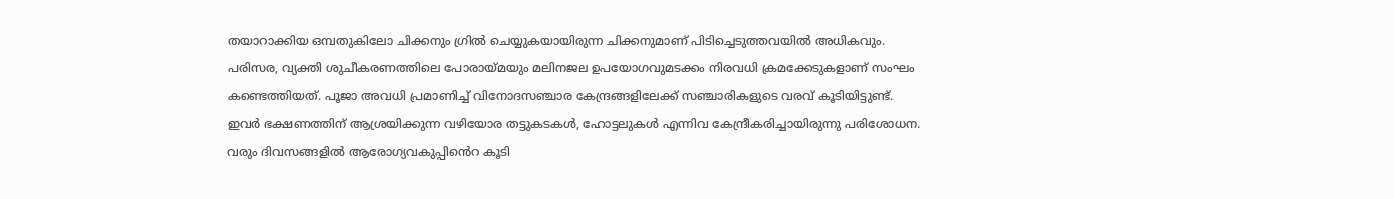തയാറാക്കിയ ഒമ്പതുകിലോ ചിക്കനും ഗ്രില്‍ ചെയ്യുകയായിരുന്ന ചിക്കനുമാണ് പിടിച്ചെടുത്തവയില്‍ അധികവും. പരിസര, വ്യക്തി ശുചീകരണത്തിലെ പോരായ്മയും മലിനജല ഉപയോഗവുമടക്കം നിരവധി ക്രമക്കേടുകളാണ് സംഘം കണ്ടെത്തിയത്. പൂജാ അവധി പ്രമാണിച്ച് വിനോദസഞ്ചാര കേന്ദ്രങ്ങളിലേക്ക് സഞ്ചാരികളുടെ വരവ് കൂടിയിട്ടുണ്ട്. ഇവർ ഭക്ഷണത്തിന് ആശ്രയിക്കുന്ന വഴിയോര തട്ടുകടകള്‍, ഹോട്ടലുകള്‍ എന്നിവ കേന്ദ്രീകരിച്ചായിരുന്നു പരിശോധന. വരും ദിവസങ്ങളില്‍ ആരോഗ്യവകുപ്പിൻെറ കൂടി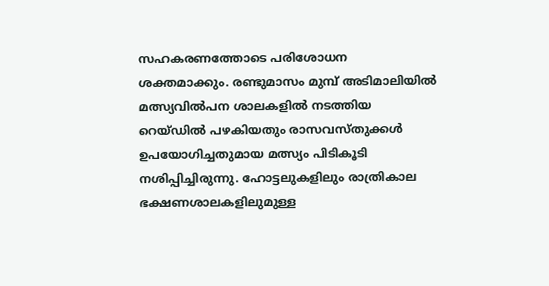സഹകരണത്തോടെ പരിശോധന ശക്തമാക്കും. രണ്ടുമാസം മുമ്പ് അടിമാലിയില്‍ മത്സ്യവില്‍പന ശാലകളില്‍ നടത്തിയ റെയ്ഡിൽ പഴകിയതും രാസവസ്തുക്കള്‍ ഉപയോഗിച്ചതുമായ മത്സ്യം പിടികൂടി നശിപ്പിച്ചിരുന്നു. ഹോട്ടലുകളിലും രാത്രികാല ഭക്ഷണശാലകളിലുമുള്ള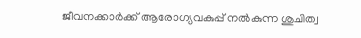ജീവനക്കാര്‍ക്ക് ആരോഗ്യവകുപ്പ് നല്‍കുന്ന ശുചിത്വ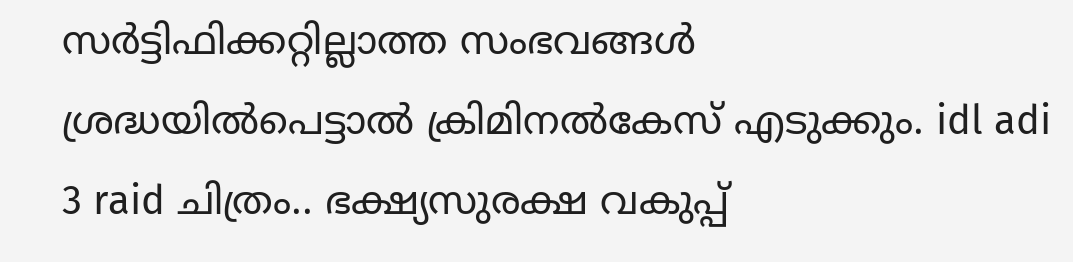സര്‍ട്ടിഫിക്കറ്റില്ലാത്ത സംഭവങ്ങള്‍ ശ്രദ്ധയില്‍പെട്ടാല്‍ ക്രിമിനല്‍കേസ് എടുക്കും. idl adi 3 raid ചിത്രം.. ഭക്ഷ്യസുരക്ഷ വകുപ്പ്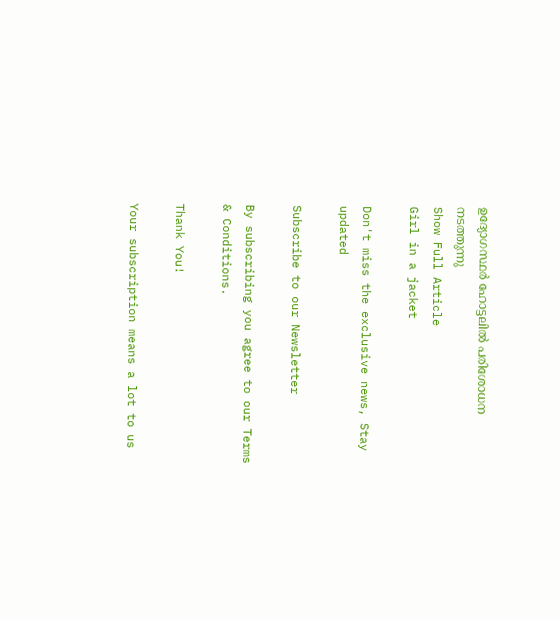ഉദ്യോഗസ്ഥർ ഹോട്ടലില്‍ പരിശോധന നടത്തുന്നു
Show Full Article
Girl in a jacket

Don't miss the exclusive news, Stay updated

Subscribe to our Newsletter

By subscribing you agree to our Terms & Conditions.

Thank You!

Your subscription means a lot to us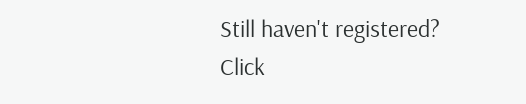Still haven't registered? Click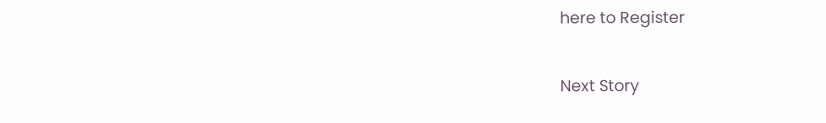here to Register

Next Story